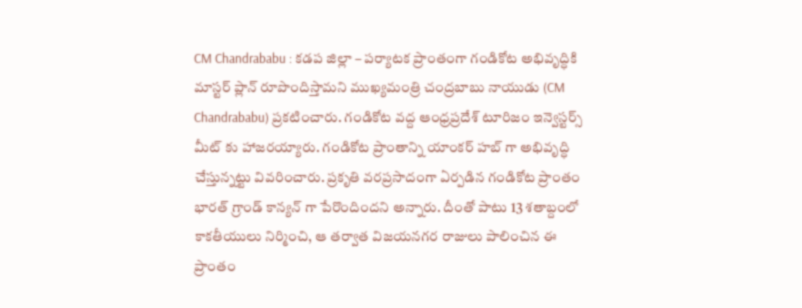CM Chandrababu : కడప జిల్లా – పర్యాటక ప్రాంతంగా గండికోట అభివృద్ధికి మాస్టర్ ప్లాన్ రూపొందిస్తామని ముఖ్యమంత్రి చంద్రబాబు నాయుడు (CM Chandrababu) ప్రకటించారు. గండికోట వద్ద ఆంధ్రప్రదేశ్ టూరిజం ఇన్వెస్టర్స్ మీట్ కు హాజరయ్యారు. గండికోట ప్రాంతాన్ని యాంకర్ హబ్ గా అభివృద్ధి చేస్తున్నట్టు వివరించారు. ప్రకృతి వరప్రసాదంగా ఏర్పడిన గండికోట ప్రాంతం భారత్ గ్రాండ్ కాన్యన్ గా పేరొందిందని అన్నారు. దీంతో పాటు 13 శతాబ్దంలో కాకతీయులు నిర్మించి, ఆ తర్వాత విజయనగర రాజులు పాలించిన ఈ ప్రాంతం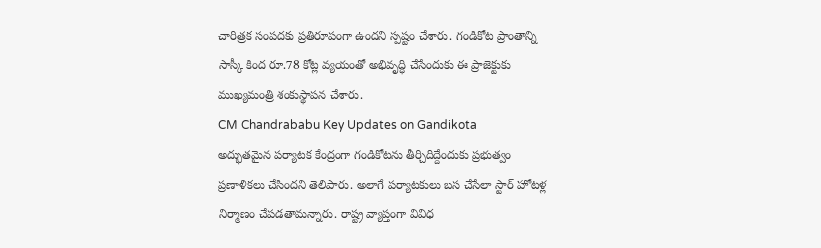చారిత్రక సంపదకు ప్రతిరూపంగా ఉందని స్పష్టం చేశారు. గండికోట ప్రాంతాన్ని సాస్కీ కింద రూ.78 కోట్ల వ్యయంతో అభివృద్ధి చేసేందుకు ఈ ప్రాజెక్టుకు ముఖ్యమంత్రి శంకుస్థాపన చేశారు.
CM Chandrababu Key Updates on Gandikota
అద్భుతమైన పర్యాటక కేంద్రంగా గండికోటను తీర్చిదిద్దేందుకు ప్రభుత్వం ప్రణాళికలు చేసిందని తెలిపారు. అలాగే పర్యాటకులు బస చేసేలా స్టార్ హోటళ్ల నిర్మాణం చేపడతామన్నారు. రాష్ట్ర వ్యాప్తంగా వివిధ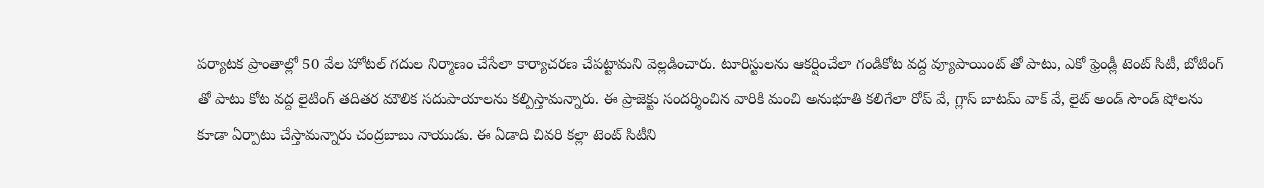పర్యాటక ప్రాంతాల్లో 50 వేల హోటల్ గదుల నిర్మాణం చేసేలా కార్యాచరణ చేపట్టామని వెల్లడించారు. టూరిస్టులను ఆకర్షించేలా గండికోట వద్ద వ్యూపాయింట్ తో పాటు, ఎకో ఫ్రెండ్లీ టెంట్ సిటీ, బోటింగ్ తో పాటు కోట వద్ద లైటింగ్ తదితర మౌలిక సదుపాయాలను కల్పిస్తామన్నారు. ఈ ప్రాజెక్టు సందర్శించిన వారికి మంచి అనుభూతి కలిగేలా రోప్ వే, గ్లాస్ బాటమ్ వాక్ వే, లైట్ అండ్ సౌండ్ షోలను కూడా ఏర్పాటు చేస్తామన్నారు చంద్రబాబు నాయుడు. ఈ ఏడాది చివరి కల్లా టెంట్ సిటీని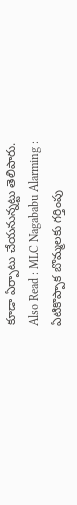కూడా ఏర్పాటు చేయనున్నట్టు తెలిపారు.
Also Read : MLC Nagababu Alarming : ఏటికొప్పాక బొమ్మలకు గర్తింపు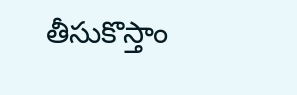తీసుకొస్తాం